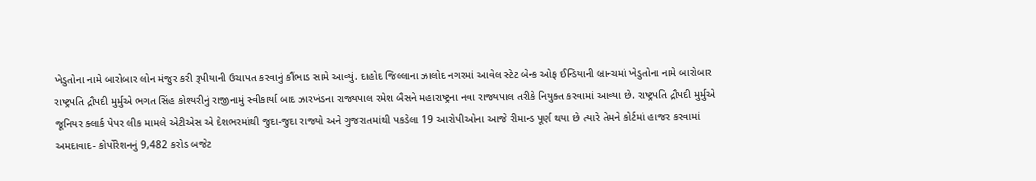ખેડુતોના નામે બારોબાર લોન મંજુર કરી રૂપીયાની ઉચાપત કરવાનું કૌંભાડ સામે આવ્યું. દાહોદ જિલ્લાના ઝાલોદ નગરમાં આવેલ સ્ટેટ બેન્ક ઓફ ઈન્ડિયાની બ્રાન્ચમાં ખેડુતોના નામે બારોબાર
રાષ્ટ્રપતિ દ્રૌપદી મુર્મુએ ભગત સિંહ કોશ્યરીનું રાજીનામું સ્વીકાર્યા બાદ ઝારખંડના રાજ્યપાલ રમેશ બૈસને મહારાષ્ટ્રના નવા રાજ્યપાલ તરીકે નિયુક્ત કરવામાં આવ્યા છે. રાષ્ટ્રપતિ દ્રૌપદી મુર્મુએ
જૂનિયર ક્લાર્ક પેપર લીક મામલે એટીએસ એ દેશભરમાંથી જુદા-જુદા રાજ્યો અને ગુજરાતમાંથી પકડેલા 19 આરોપીઓના આજે રીમાન્ડ પૂર્ણ થયા છે ત્યારે તેમને કોર્ટમાં હાજર કરવામાં
અમદાવાદ- કોર્પોરેશનનું 9,482 કરોડ બજેટ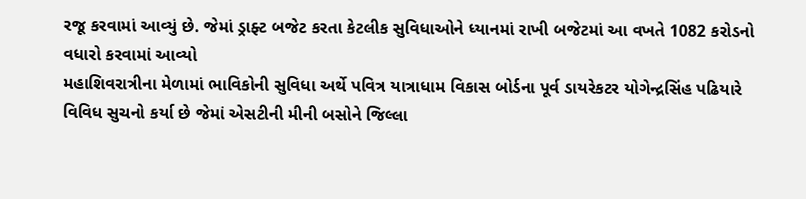રજૂ કરવામાં આવ્યું છે. જેમાં ડ્રાફ્ટ બજેટ કરતા કેટલીક સુવિધાઓને ધ્યાનમાં રાખી બજેટમાં આ વખતે 1082 કરોડનો વધારો કરવામાં આવ્યો
મહાશિવરાત્રીના મેળામાં ભાવિકોની સુવિધા અર્થે પવિત્ર યાત્રાધામ વિકાસ બોર્ડના પૂર્વ ડાયરેકટર યોગેન્દ્રસિંહ પઢિયારે વિવિધ સુચનો કર્યા છે જેમાં એસટીની મીની બસોને જિલ્લા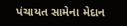પંચાયત સામેના મેદાન